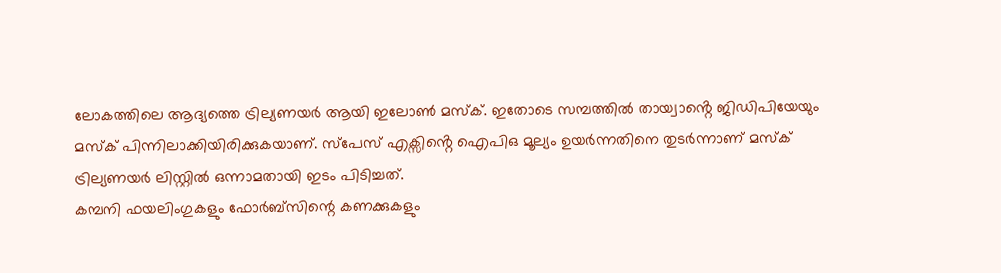ലോകത്തിലെ ആദ്യത്തെ ട്രില്യണയർ ആയി ഇലോൺ മസ്ക്. ഇതോടെ സമ്പത്തിൽ തായ്വാൻ്റെ ജിഡിപിയേയും മസ്ക് പിന്നിലാക്കിയിരിക്കുകയാണ്. സ്പേസ് എക്സിൻ്റെ ഐപിഒ മൂല്യം ഉയർന്നതിനെ തുടർന്നാണ് മസ്ക് ട്രില്യണയർ ലിസ്റ്റിൽ ഒന്നാമതായി ഇടം പിടിച്ചത്.
കമ്പനി ഫയലിംഗുകളും ഫോർബ്സിന്റെ കണക്കുകളും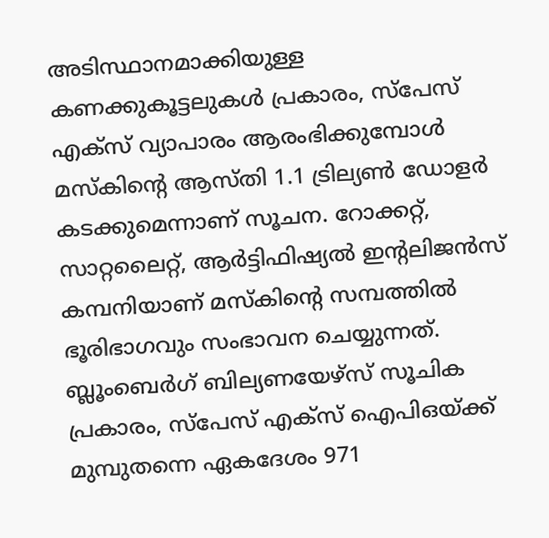അടിസ്ഥാനമാക്കിയുള്ള കണക്കുകൂട്ടലുകൾ പ്രകാരം, സ്പേസ് എക്സ് വ്യാപാരം ആരംഭിക്കുമ്പോൾ മസ്കിന്റെ ആസ്തി 1.1 ട്രില്യൺ ഡോളർ കടക്കുമെന്നാണ് സൂചന. റോക്കറ്റ്, സാറ്റലൈറ്റ്, ആർട്ടിഫിഷ്യൽ ഇൻ്റലിജൻസ് കമ്പനിയാണ് മസ്കിൻ്റെ സമ്പത്തിൽ ഭൂരിഭാഗവും സംഭാവന ചെയ്യുന്നത്.
ബ്ലൂംബെർഗ് ബില്യണയേഴ്സ് സൂചിക പ്രകാരം, സ്പേസ് എക്സ് ഐപിഒയ്ക്ക് മുമ്പുതന്നെ ഏകദേശം 971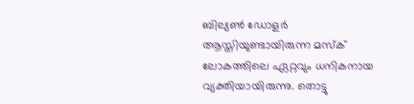ബില്യൺ ഡോളർ ആസ്തിയുണ്ടായിരുന്ന മസ്ക് ലോകത്തിലെ ഏറ്റവും ധനികനായ വ്യക്തിയായിരുന്നു. തൊട്ടു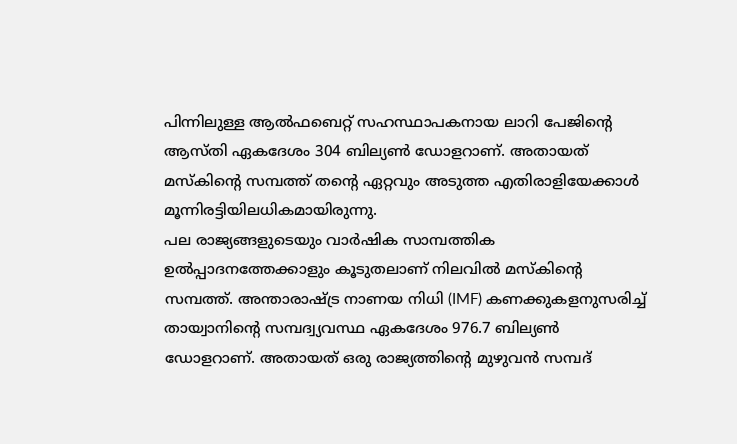പിന്നിലുള്ള ആൽഫബെറ്റ് സഹസ്ഥാപകനായ ലാറി പേജിൻ്റെ ആസ്തി ഏകദേശം 304 ബില്യൺ ഡോളറാണ്. അതായത് മസ്കിൻ്റെ സമ്പത്ത് തൻ്റെ ഏറ്റവും അടുത്ത എതിരാളിയേക്കാൾ മൂന്നിരട്ടിയിലധികമായിരുന്നു.
പല രാജ്യങ്ങളുടെയും വാർഷിക സാമ്പത്തിക ഉൽപ്പാദനത്തേക്കാളും കൂടുതലാണ് നിലവിൽ മസ്കിൻ്റെ സമ്പത്ത്. അന്താരാഷ്ട്ര നാണയ നിധി (IMF) കണക്കുകളനുസരിച്ച് തായ്വാനിന്റെ സമ്പദ്വ്യവസ്ഥ ഏകദേശം 976.7 ബില്യൺ ഡോളറാണ്. അതായത് ഒരു രാജ്യത്തിൻ്റെ മുഴുവൻ സമ്പദ്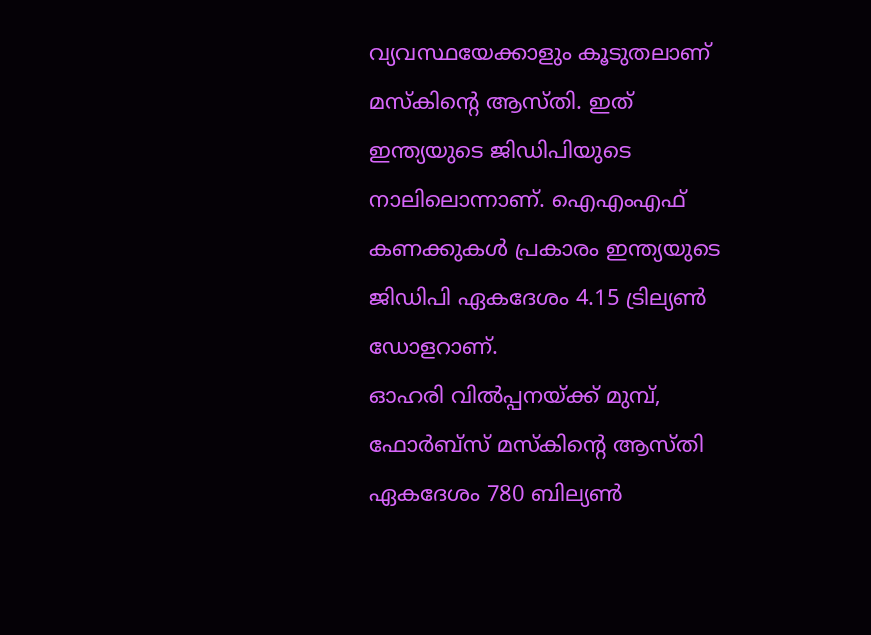വ്യവസ്ഥയേക്കാളും കൂടുതലാണ് മസ്കിൻ്റെ ആസ്തി. ഇത് ഇന്ത്യയുടെ ജിഡിപിയുടെ നാലിലൊന്നാണ്. ഐഎംഎഫ് കണക്കുകൾ പ്രകാരം ഇന്ത്യയുടെ ജിഡിപി ഏകദേശം 4.15 ട്രില്യൺ ഡോളറാണ്.
ഓഹരി വിൽപ്പനയ്ക്ക് മുമ്പ്, ഫോർബ്സ് മസ്കിന്റെ ആസ്തി ഏകദേശം 780 ബില്യൺ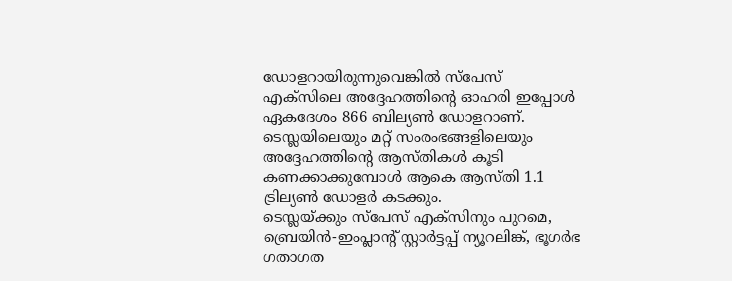ഡോളറായിരുന്നുവെങ്കിൽ സ്പേസ് എക്സിലെ അദ്ദേഹത്തിന്റെ ഓഹരി ഇപ്പോൾ ഏകദേശം 866 ബില്യൺ ഡോളറാണ്. ടെസ്ലയിലെയും മറ്റ് സംരംഭങ്ങളിലെയും അദ്ദേഹത്തിന്റെ ആസ്തികൾ കൂടി കണക്കാക്കുമ്പോൾ ആകെ ആസ്തി 1.1 ട്രില്യൺ ഡോളർ കടക്കും.
ടെസ്ലയ്ക്കും സ്പേസ് എക്സിനും പുറമെ, ബ്രെയിൻ-ഇംപ്ലാന്റ് സ്റ്റാർട്ടപ്പ് ന്യൂറലിങ്ക്, ഭൂഗർഭ ഗതാഗത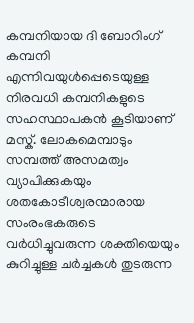കമ്പനിയായ ദി ബോറിംഗ് കമ്പനി എന്നിവയുൾപ്പെടെയുള്ള നിരവധി കമ്പനികളുടെ സഹസ്ഥാപകൻ കൂടിയാണ് മസ്ക്. ലോകമെമ്പാടും സമ്പത്ത് അസമത്വം വ്യാപിക്കുകയും ശതകോടീശ്വരന്മാരായ സംരംഭകരുടെ വർധിച്ചുവരുന്ന ശക്തിയെയും കുറിച്ചുള്ള ചർച്ചകൾ തുടരുന്ന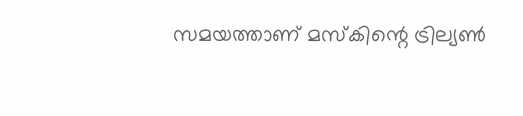സമയത്താണ് മസ്കിന്റെ ട്രില്യൺ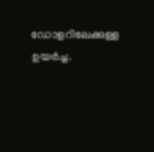ഡോളറിലേക്കുള്ള ഉയർച്ച.